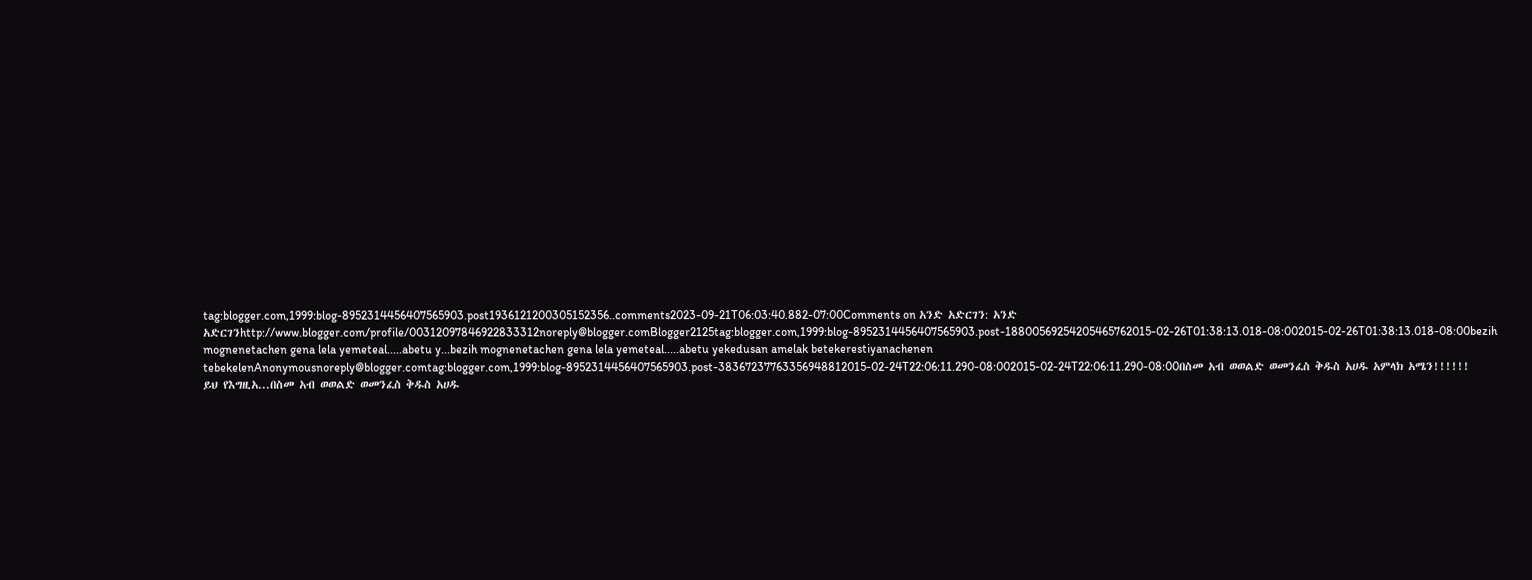tag:blogger.com,1999:blog-8952314456407565903.post1936121200305152356..comments2023-09-21T06:03:40.882-07:00Comments on አንድ አድርገን: አንድ አድርገንhttp://www.blogger.com/profile/00312097846922833312noreply@blogger.comBlogger2125tag:blogger.com,1999:blog-8952314456407565903.post-18800569254205465762015-02-26T01:38:13.018-08:002015-02-26T01:38:13.018-08:00bezih mognenetachen gena lela yemeteal.....abetu y...bezih mognenetachen gena lela yemeteal.....abetu yekedusan amelak betekerestiyanachenen tebekelenAnonymousnoreply@blogger.comtag:blogger.com,1999:blog-8952314456407565903.post-38367237763356948812015-02-24T22:06:11.290-08:002015-02-24T22:06:11.290-08:00በስመ አብ ወወልድ ወመንፈስ ቅዱስ አሀዱ አምላክ አሜን!!!!!!
ይህ የእግዚአ...በስመ አብ ወወልድ ወመንፈስ ቅዱስ አሀዱ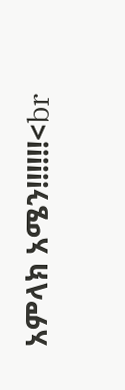አምላክ አሜን!!!!!!<br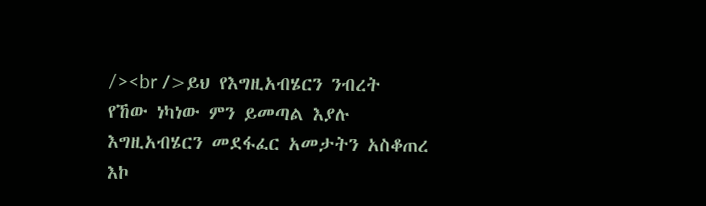/><br />ይህ የእግዚአብሄርን ንብረት የኸው ነካነው ምን ይመጣል እያሉ እግዚአብሄርን መደፋፈር አመታትን አስቆጠረ እኮ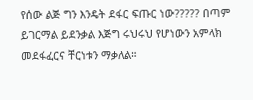የሰው ልጅ ግን እንዴት ደፋር ፍጡር ነው????? በጣም ይገርማል ይደንቃል እጅግ ሩህሩህ የሆነውን አምላክ መደፋፈርና ቸርነቱን ማቃለል።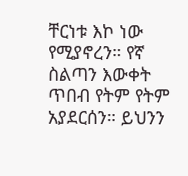ቸርነቱ እኮ ነው የሚያኖረን። የኛ ስልጣን እውቀት ጥበብ የትም የትም አያደርሰን። ይህንን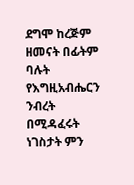ደግሞ ከረጅም ዘመናት በፊትም ባሉት የእግዚአብሔርን ንብረት በሚዳፈሩት ነገስታት ምን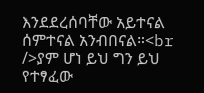እንደደረሰባቸው አይተናል ሰምተናል አንብበናል።<br />ያም ሆነ ይህ ግን ይህ የተፃፈው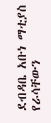ደብዳቤ አቡነ ማቲያስ የራሳቸውን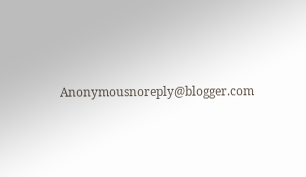Anonymousnoreply@blogger.com